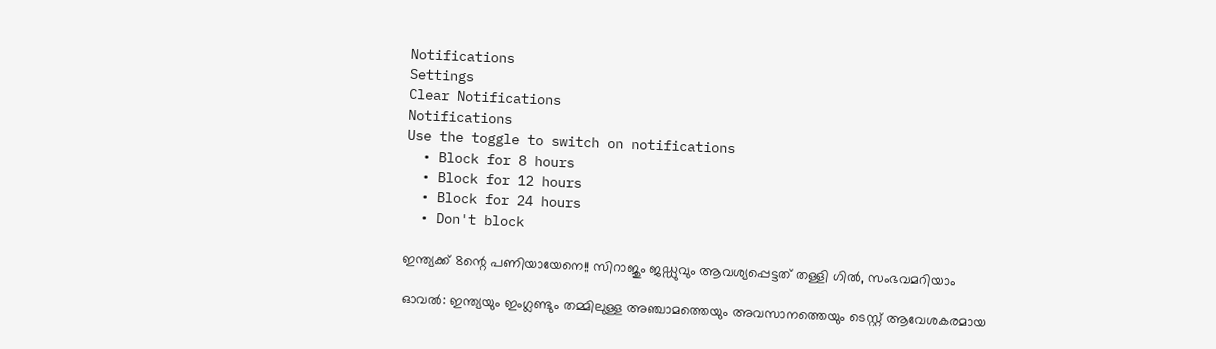Notifications
Settings
Clear Notifications
Notifications
Use the toggle to switch on notifications
  • Block for 8 hours
  • Block for 12 hours
  • Block for 24 hours
  • Don't block

ഇന്ത്യക്ക് 8ന്റെ പണിയായേനെ!! സിറാജും ജഡ്ഡുവും ആവശ്യപ്പെട്ടത് തള്ളി ഗില്‍, സംഭവമറിയാം

ഓവല്‍: ഇന്ത്യയും ഇംഗ്ലണ്ടും തമ്മിലുള്ള അഞ്ചാമത്തെയും അവസാനത്തെയും ടെസ്റ്റ് ആവേശകരമായ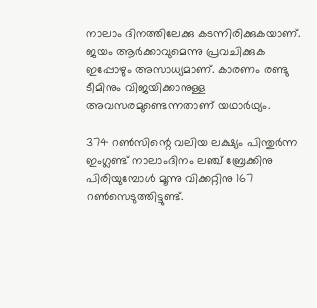നാലാം ദിനത്തിലേക്കു കടന്നിരിക്കുകയാണ്. ജയം ആര്‍ക്കാവുമെന്നു പ്രവചിക്കുക ഇപ്പോഴും അസാധ്യമാണ്. കാരണം രണ്ടു ടീമിനും വിജയിക്കാനുള്ള അവസരമുണ്ടെന്നതാണ് യഥാര്‍ഥ്യം.

374 റണ്‍സിന്റെ വലിയ ലക്ഷ്യം പിന്തുര്‍ന്ന ഇംഗ്ലണ്ട് നാലാംദിനം ലഞ്ച് ബ്രേക്കിനു പിരിയുമ്പോള്‍ മൂന്നു വിക്കറ്റിനു 167 റണ്‍സെടുത്തിട്ടുണ്ട്.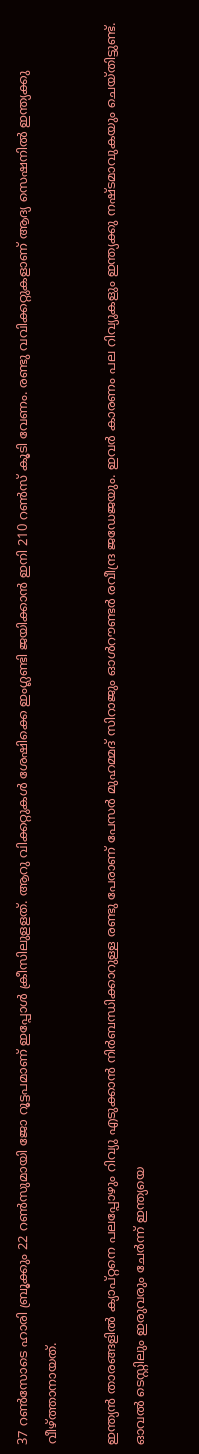37 റണ്‍സോടെ ഹാരി ബ്രൂക്കും 22 റണ്‍സുമായി ജോ റൂട്ടപമാണ് ഇപ്പോള്‍ ക്രീസിലുളളത്. ആറു വിക്കറ്റുകള്‍ ശേഷിക്കെ ഇംഗ്ലണ്ടി ജയിക്കാന്‍ ഇനി 210 റണ്‍സ് കൂടി വേണം. രണ്ടു വവിക്കറ്റുകളാണ് ആദ്യ സെഷനില്‍ ഇന്ത്യക്കു വീഴ്ത്താനായത്.

ഇന്ത്യന്‍ താരങ്ങളില്‍ ക്യാപ്റ്റനെ പലപ്പോഴും റിവ്യു എടുക്കാന്‍ നിര്‍ബന്ധിക്കാറുള്ള രണ്ടു പേരാണ് പേസര്‍ മുഹമ്മദ് സിറാജും ഓള്‍റൗണ്ടര്‍ രവീന്ദ്ര ജഡേജയും. ഇവര്‍ കാരണം പല റിവ്യുകളും ഇന്ത്യക്കു നഷ്ടമാവുകയും ചെയ്തിട്ടുണ്ട്. ഓവല്‍ ടെസ്റ്റിലും ഇരുവരും ചേര്‍ന്ന് ഇന്ത്യയെ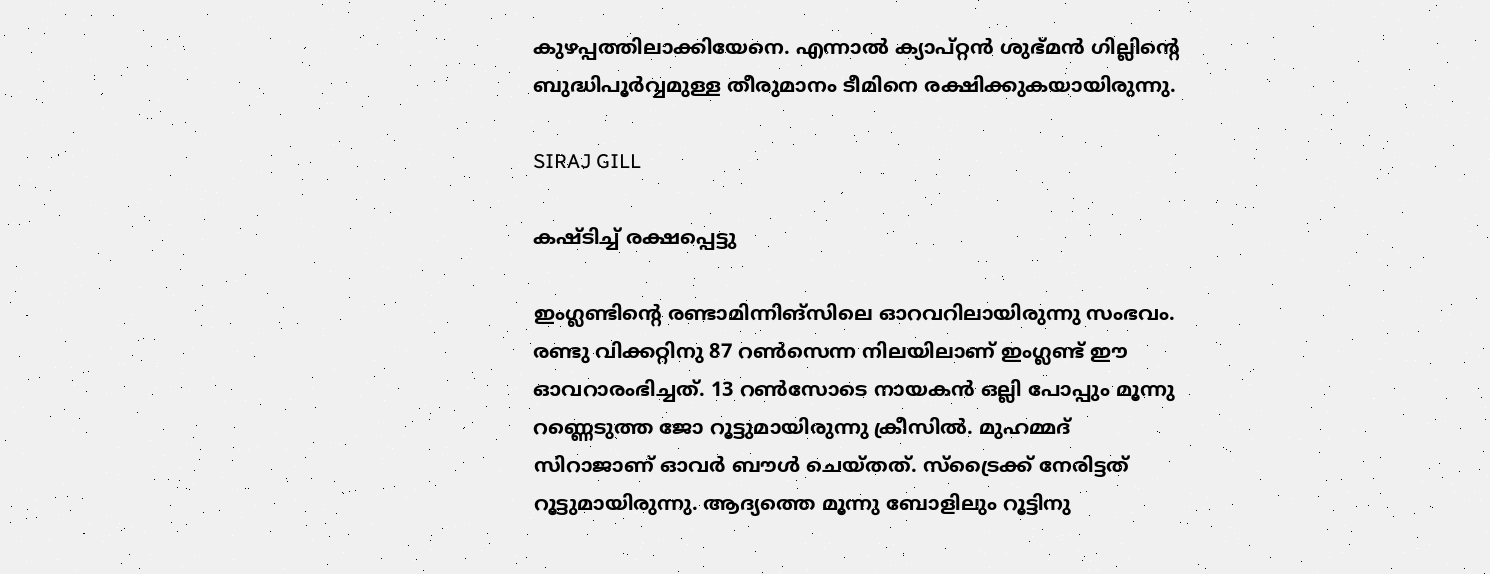കുഴപ്പത്തിലാക്കിയേനെ. എന്നാല്‍ ക്യാപ്റ്റന്‍ ശുഭ്മന്‍ ഗില്ലിന്റെ ബുദ്ധിപൂര്‍വ്വമുള്ള തീരുമാനം ടീമിനെ രക്ഷിക്കുകയായിരുന്നു.

SIRAJ GILL

കഷ്ടിച്ച് രക്ഷപ്പെട്ടു

ഇംഗ്ലണ്ടിന്റെ രണ്ടാമിന്നിങ്‌സിലെ ഓറവറിലായിരുന്നു സംഭവം. രണ്ടു വിക്കറ്റിനു 87 റണ്‍സെന്ന നിലയിലാണ് ഇംഗ്ലണ്ട് ഈ ഓവറാരംഭിച്ചത്. 13 റണ്‍സോടെ നായകന്‍ ഒല്ലി പോപ്പും മൂന്നു റണ്ണെടുത്ത ജോ റൂട്ടുമായിരുന്നു ക്രീസില്‍. മുഹമ്മദ് സിറാജാണ് ഓവര്‍ ബൗള്‍ ചെയ്തത്. സ്‌ട്രൈക്ക് നേരിട്ടത് റൂട്ടുമായിരുന്നു. ആദ്യത്തെ മൂന്നു ബോളിലും റൂട്ടിനു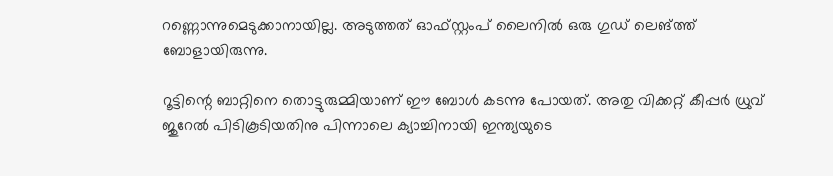റണ്ണൊന്നുമെടുക്കാനായില്ല. അടുത്തത് ഓഫ്സ്റ്റംപ് ലൈനില്‍ ഒരു ഗുഡ് ലെങ്ത്ത് ബോളായിരുന്നു.

റൂട്ടിന്റെ ബാറ്റിനെ തൊട്ടുരുമ്മിയാണ് ഈ ബോള്‍ കടന്നു പോയത്. അതു വിക്കറ്റ് കീപ്പര്‍ ധ്രുവ് ജുറേല്‍ പിടികൂടിയതിനു പിന്നാലെ ക്യാച്ചിനായി ഇന്ത്യയുടെ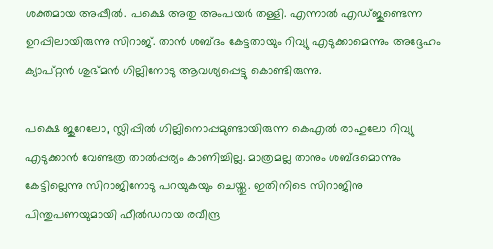ശക്തമായ അപ്പീല്‍. പക്ഷെ അതു അംപയര്‍ തള്ളി. എന്നാല്‍ എഡ്ജുണ്ടെന്ന ഉറപ്പിലായിരുന്നു സിറാജ്. താന്‍ ശബ്ദം കേട്ടതായും റിവ്യു എടുക്കാമെന്നും അദ്ദേഹം ക്യാപ്റ്റന്‍ ശുഭ്മന്‍ ഗില്ലിനോടു ആവശ്യപ്പെട്ടു കൊണ്ടിരുന്നു.

പക്ഷെ ജുറേലോ, സ്ലിപ്പില്‍ ഗില്ലിനൊപ്പമുണ്ടായിരുന്ന കെഎല്‍ രാഹുലോ റിവ്യു എടുക്കാന്‍ വേണ്ടത്ര താല്‍പ്പര്യം കാണിച്ചില്ല. മാത്രമല്ല താനും ശബ്ദമൊന്നും കേട്ടില്ലെന്നു സിറാജിനോടു പറയുകയും ചെയ്തു. ഇതിനിടെ സിറാജിനു പിന്തുപണയുമായി ഫീല്‍ഡറായ രവീന്ദ്ര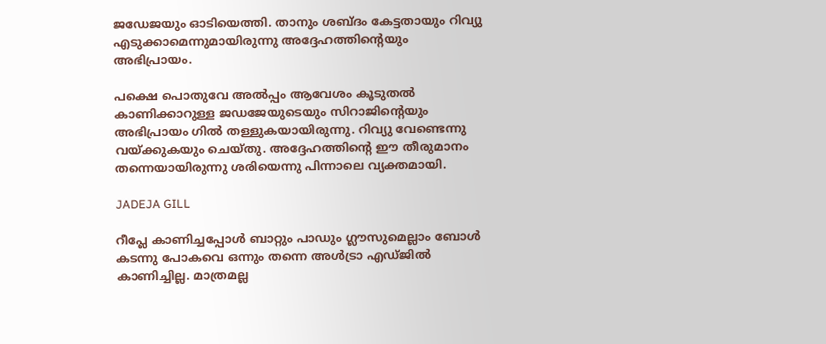ജഡേജയും ഓടിയെത്തി. താനും ശബ്ദം കേട്ടതായും റിവ്യു എടുക്കാമെന്നുമായിരുന്നു അദ്ദേഹത്തിന്റെയും അഭിപ്രായം.

പക്ഷെ പൊതുവേ അല്‍പ്പം ആവേശം കൂടുതല്‍ കാണിക്കാറുള്ള ജഡജേയുടെയും സിറാജിന്റെയും അഭിപ്രായം ഗില്‍ തള്ളുകയായിരുന്നു. റിവ്യു വേണ്ടെന്നു വയ്ക്കുകയും ചെയ്തു. അദ്ദേഹത്തിന്റെ ഈ തീരുമാനം തന്നെയായിരുന്നു ശരിയെന്നു പിന്നാലെ വ്യക്തമായി.

JADEJA GILL

റീപ്ലേ കാണിച്ചപ്പോള്‍ ബാറ്റും പാഡും ഗ്ലൗസുമെല്ലാം ബോള്‍ കടന്നു പോകവെ ഒന്നും തന്നെ അള്‍ട്രാ എഡ്ജില്‍ കാണിച്ചില്ല. മാത്രമല്ല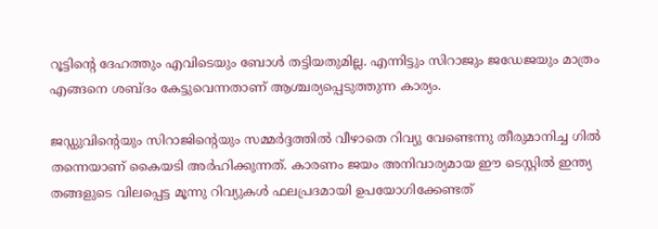റൂട്ടിന്റെ ദേഹത്തും എവിടെയും ബോള്‍ തട്ടിയതുമില്ല. എന്നിട്ടും സിറാജും ജഡേജയും മാത്രം എങ്ങനെ ശബ്ദം കേട്ടുവെന്നതാണ് ആശ്ചര്യപ്പെടുത്തുന്ന കാര്യം.

ജഡ്ഡുവിന്റെയും സിറാജിന്റെയും സമ്മര്‍ദ്ദത്തില്‍ വീഴാതെ റിവ്യു വേണ്ടെന്നു തീരുമാനിച്ച ഗില്‍ തന്നെയാണ് കൈയടി അര്‍ഹിക്കുന്നത്. കാരണം ജയം അനിവാര്യമായ ഈ ടെസ്റ്റില്‍ ഇന്ത്യ തങ്ങളുടെ വിലപ്പെട്ട മൂന്നു റിവ്യുകള്‍ ഫലപ്രദമായി ഉപയോഗിക്കേണ്ടത്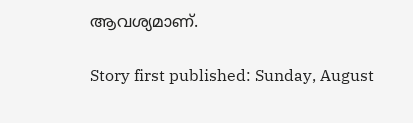ആവശ്യമാണ്.

Story first published: Sunday, August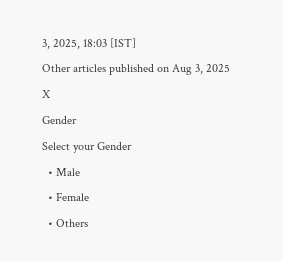3, 2025, 18:03 [IST]
Other articles published on Aug 3, 2025
X
Gender
Select your Gender
  • Male
  • Female
  • Others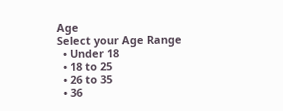Age
Select your Age Range
  • Under 18
  • 18 to 25
  • 26 to 35
  • 36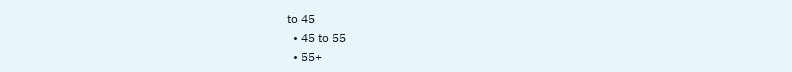to 45
  • 45 to 55
  • 55+